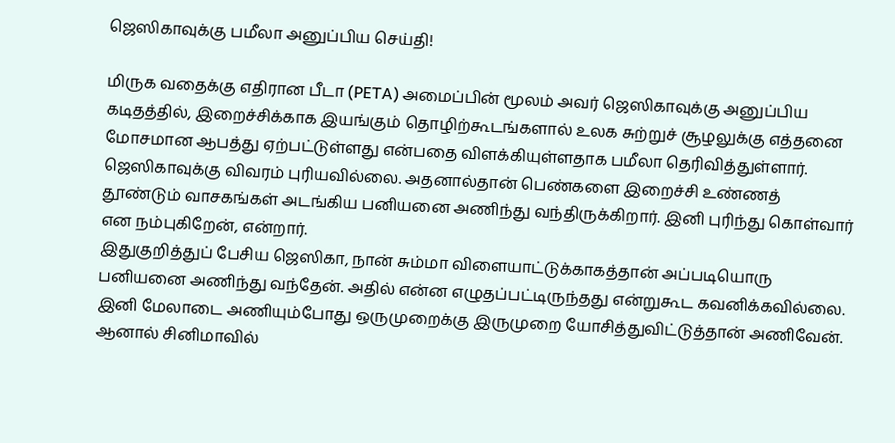ஜெஸிகாவுக்கு பமீலா அனுப்பிய செய்தி!

மிருக வதைக்கு எதிரான பீடா (PETA) அமைப்பின் மூலம் அவர் ஜெஸிகாவுக்கு அனுப்பிய கடிதத்தில், இறைச்சிக்காக இயங்கும் தொழிற்கூடங்களால் உலக சுற்றுச் சூழலுக்கு எத்தனை மோசமான ஆபத்து ஏற்பட்டுள்ளது என்பதை விளக்கியுள்ளதாக பமீலா தெரிவித்துள்ளார்.
ஜெஸிகாவுக்கு விவரம் புரியவில்லை. அதனால்தான் பெண்களை இறைச்சி உண்ணத் தூண்டும் வாசகங்கள் அடங்கிய பனியனை அணிந்து வந்திருக்கிறார். இனி புரிந்து கொள்வார் என நம்புகிறேன், என்றார்.
இதுகுறித்துப் பேசிய ஜெஸிகா, நான் சும்மா விளையாட்டுக்காகத்தான் அப்படியொரு பனியனை அணிந்து வந்தேன். அதில் என்ன எழுதப்பட்டிருந்தது என்றுகூட கவனிக்கவில்லை. இனி மேலாடை அணியும்போது ஒருமுறைக்கு இருமுறை யோசித்துவிட்டுத்தான் அணிவேன். ஆனால் சினிமாவில்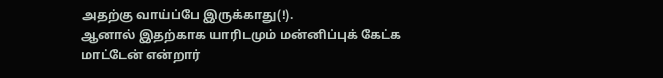அதற்கு வாய்ப்பே இருக்காது(!).
ஆனால் இதற்காக யாரிடமும் மன்னிப்புக் கேட்க மாட்டேன் என்றார்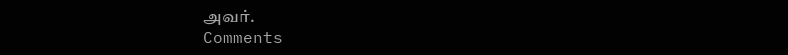அவர்.
Comments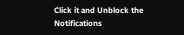Click it and Unblock the Notifications